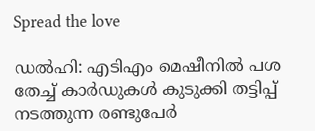Spread the love

ഡല്‍ഹി: എടിഎം മെഷീനില്‍ പശ തേച്ച്‌ കാർഡുകള്‍ കുടുക്കി തട്ടിപ്പ് നടത്തുന്ന രണ്ടുപേർ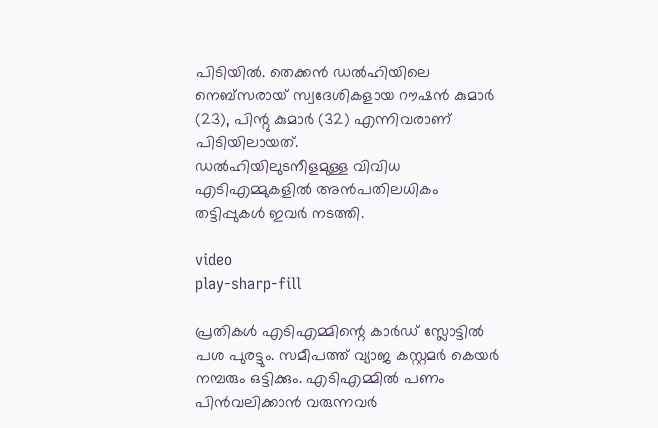പിടിയില്‍. തെക്കൻ ഡല്‍ഹിയിലെ നെബ്‌സരായ് സ്വദേശികളായ റൗഷൻ കുമാർ (23), പിന്റു കുമാർ (32) എന്നിവരാണ് പിടിയിലായത്.
ഡല്‍ഹിയിലുടനീളമുള്ള വിവിധ എടിഎമ്മുകളില്‍ അൻപതിലധികം തട്ടിപ്പുകള്‍ ഇവർ നടത്തി.

video
play-sharp-fill

പ്രതികള്‍ എടിഎമ്മിന്റെ കാർഡ് സ്ലോട്ടില്‍ പശ പുരട്ടും. സമീപത്ത് വ്യാജ കസ്റ്റമർ കെയർ നമ്പരും ഒട്ടിക്കും. എടിഎമ്മില്‍ പണം പിൻവലിക്കാൻ വരുന്നവർ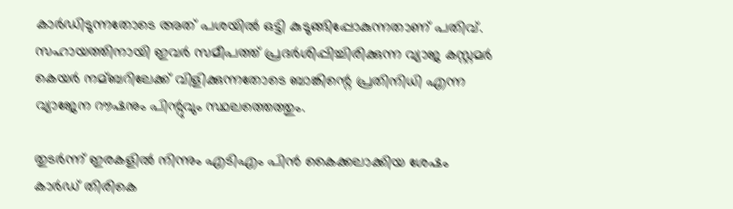കാർഡിടുന്നതോടെ അത് പശയില്‍ ഒട്ടി കുടുങ്ങിപ്പോകുന്നതാണ് പതിവ്. സഹായത്തിനായി ഇവർ സമീപത്ത് പ്രദർശിപ്പിച്ചിരിക്കുന്ന വ്യാജ കസ്റ്റമർ കെയർ നമ്ബറിലേക്ക് വിളിക്കുന്നതോടെ ബാങ്കിന്റെ പ്രതിനിധി എന്ന വ്യാജേന റൗഷനും പിന്റുവും സ്ഥലത്തെത്തും.

തുടർന്ന് ഇരകളില്‍ നിന്നും എടിഎം പിൻ കൈക്കലാക്കിയ ശേഷം കാർഡ് തിരികെ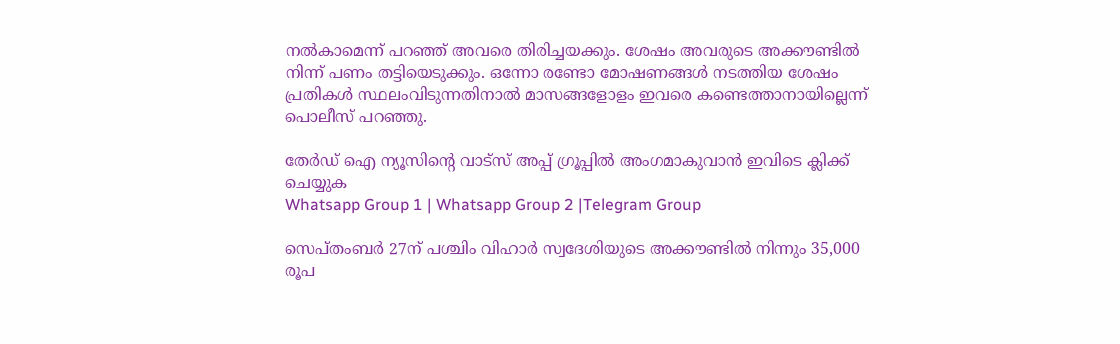നല്‍കാമെന്ന് പറഞ്ഞ് അവരെ തിരിച്ചയക്കും. ശേഷം അവരുടെ അക്കൗണ്ടില്‍ നിന്ന് പണം തട്ടിയെടുക്കും. ഒന്നോ രണ്ടോ മോഷണങ്ങള്‍ നടത്തിയ ശേഷം പ്രതികള്‍ സ്ഥലംവിടുന്നതിനാല്‍ മാസങ്ങളോളം ഇവരെ കണ്ടെത്താനായില്ലെന്ന് പൊലീസ് പറഞ്ഞു.

തേർഡ് ഐ ന്യൂസിന്റെ വാട്സ് അപ്പ് ഗ്രൂപ്പിൽ അംഗമാകുവാൻ ഇവിടെ ക്ലിക്ക് ചെയ്യുക
Whatsapp Group 1 | Whatsapp Group 2 |Telegram Group

സെപ്‌തംബർ 27ന് പശ്ചിം വിഹാർ സ്വദേശിയുടെ അക്കൗണ്ടില്‍ നിന്നും 35,000 രൂപ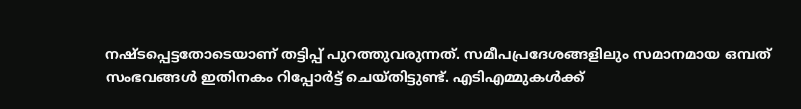നഷ്‌ടപ്പെട്ടതോടെയാണ് തട്ടിപ്പ് പുറത്തുവരുന്നത്. സമീപപ്രദേശങ്ങളിലും സമാനമായ ഒമ്പത് സംഭവങ്ങള്‍ ഇതിനകം റിപ്പോർട്ട് ചെയ്‌തിട്ടുണ്ട്. എടിഎമ്മുകള്‍ക്ക്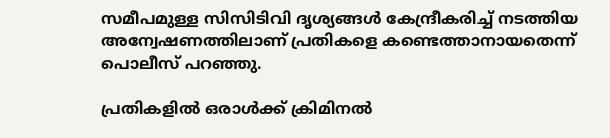സമീപമുള്ള സിസിടിവി ദൃശ്യങ്ങള്‍ കേന്ദ്രീകരിച്ച്‌ നടത്തിയ അന്വേഷണത്തിലാണ് പ്രതികളെ കണ്ടെത്താനായതെന്ന് പൊലീസ് പറഞ്ഞു.

പ്രതികളില്‍ ഒരാള്‍ക്ക് ക്രിമിനല്‍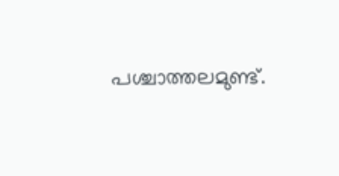പശ്ചാത്തലമുണ്ട്.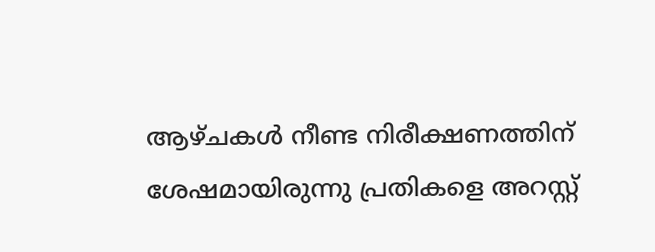ആഴ്‌ചകള്‍ നീണ്ട നിരീക്ഷണത്തിന് ശേഷമായിരുന്നു പ്രതികളെ അറസ്റ്റ്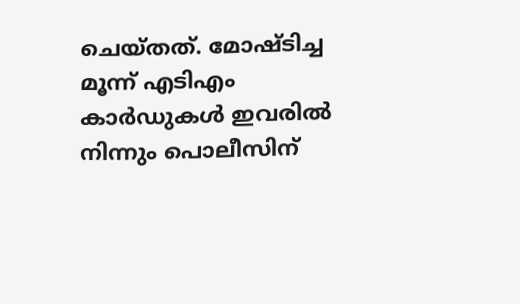ചെയ്‌തത്. മോഷ്‌ടിച്ച മൂന്ന് എടിഎം കാർഡുകള്‍ ഇവരില്‍ നിന്നും പൊലീസിന്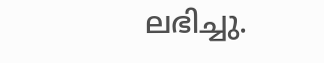ലഭിച്ചു.